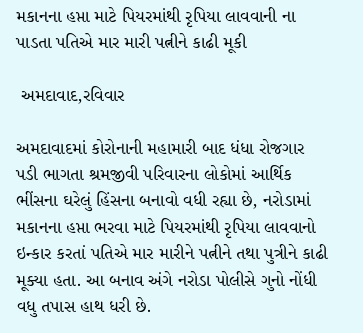મકાનના હપ્તા માટે પિયરમાંથી રૃપિયા લાવવાની ના પાડતા પતિએ માર મારી પત્નીને કાઢી મૂકી

 અમદાવાદ,રવિવાર

અમદાવાદમાં કોરોનાની મહામારી બાદ ધંધા રોજગાર પડી ભાગતા શ્રમજીવી પરિવારના લોકોમાં આર્થિક ભીંસના ઘરેલું હિંસના બનાવો વધી રહ્યા છે, નરોડામાં મકાનના હપ્તા ભરવા માટે પિયરમાંથી રૃપિયા લાવવાનો ઇન્કાર કરતાં પતિએ માર મારીને પત્નીને તથા પુત્રીને કાઢી મૂક્યા હતા. આ બનાવ અંગે નરોડા પોલીસે ગુનો નોંધી વધુ તપાસ હાથ ધરી છે.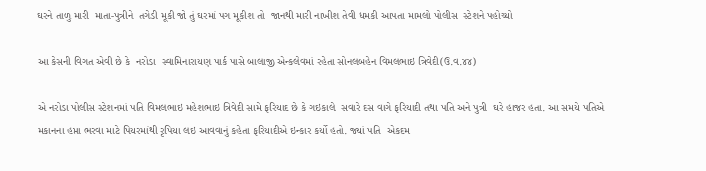ઘરને તાળુ મારી  માતા-પુત્રીને  તગેડી મૂકી જો તું ઘરમાં પગ મૂકીશ તો  જાનથી મારી નાખીશ તેવી ધમકી આપતા મામલો પોલીસ  સ્ટેશને પહોચ્યો

આ કેસની વિગત એવી છે કે  નરોડા  સ્વામિનારાયણ પાર્ક પાસે બાલાજી એન્કલેવમાં રહેતા સોનલબહેન વિમલભાઇ ત્રિવેદી(ઉ.વ.૪૪)

એ નરોડા પોલીસ સ્ટેશનમાં પતિ વિમલભાઇ મહેશભાઇ ત્રિવેદી સામે ફરિયાદ છે કે ગઇકાલે  સવારે દસ વાગે ફરિયાદી તથા પતિ અને પુત્રી  ઘરે હાજર હતા. આ સમયે પતિએ મકાનના હપ્તા ભરવા માટે પિયરમાંથી રૃપિયા લઇ આવવાનું કહેતા ફરિયાદીએ ઇન્કાર કર્યો હતો. જ્યાં પતિ  એકદમ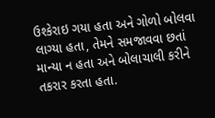ઉશ્કેરાઇ ગયા હતા અને ગોળો બોલવા લાગ્યા હતા, તેમને સમજાવવા છતાં માન્યા ન હતા અને બોલાચાલી કરીને તકરાર કરતા હતા.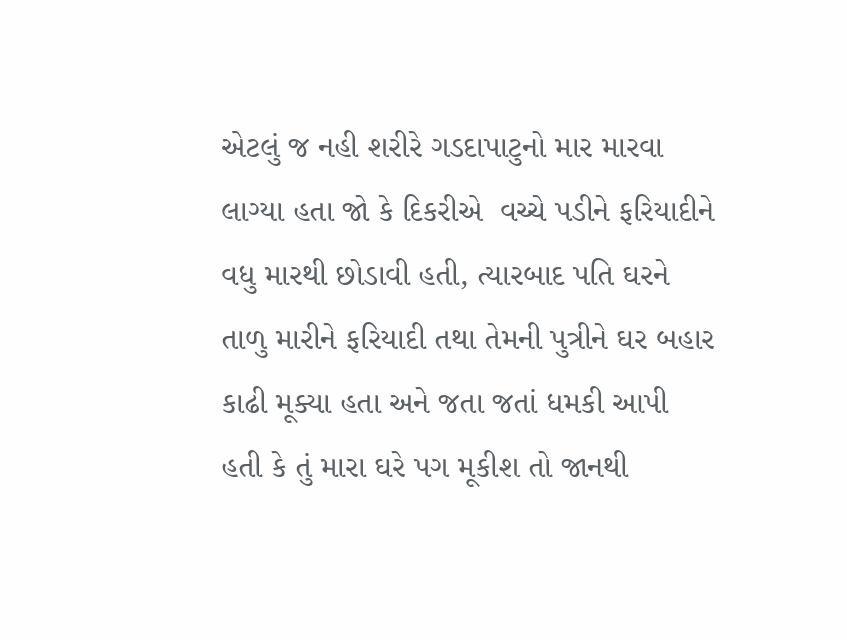એટલું જ નહી શરીરે ગડદાપાટુનો માર મારવા લાગ્યા હતા જો કે દિકરીએ  વચ્ચે પડીને ફરિયાદીને વધુ મારથી છોડાવી હતી, ત્યારબાદ પતિ ઘરને તાળુ મારીને ફરિયાદી તથા તેમની પુત્રીને ઘર બહાર કાઢી મૂક્યા હતા અને જતા જતાં ધમકી આપી હતી કે તું મારા ઘરે પગ મૂકીશ તો જાનથી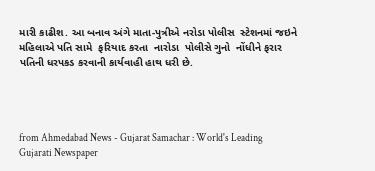મારી કાઢીશ. આ બનાવ અંગે માતા-પુત્રીએ નરોડા પોલીસ  સ્ટેશનમાં જઇને  મહિલાએ પતિ સામે  ફરિયાદ કરતા  નારોડા  પોલીસે ગુનો  નોંધીને ફરાર પતિની ધરપકડ કરવાની કાર્યવાહી હાથ ધરી છે.




from Ahmedabad News - Gujarat Samachar : World's Leading Gujarati Newspaper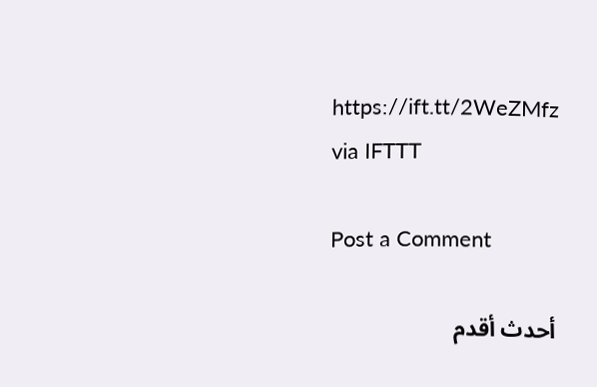https://ift.tt/2WeZMfz
via IFTTT

Post a Comment

أحدث أقدم